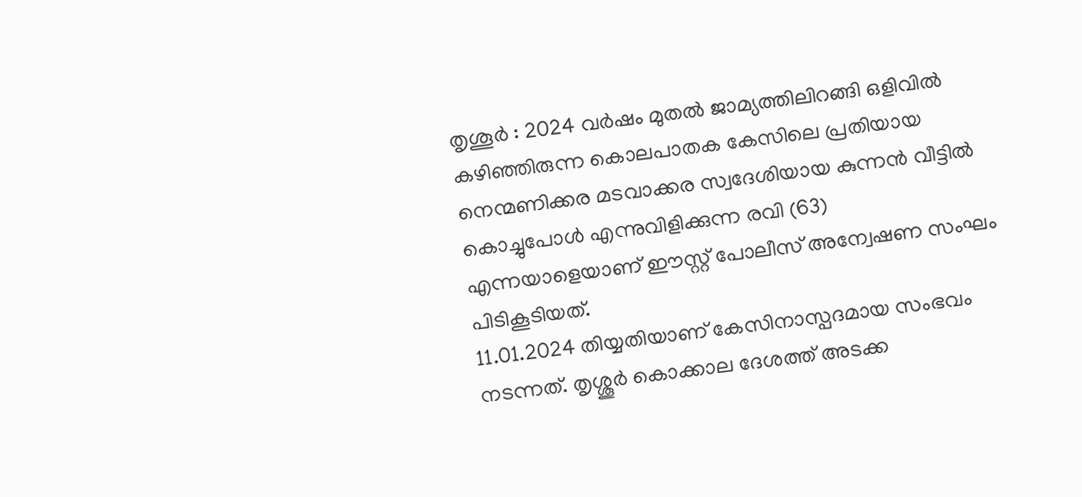തൃശൂർ : 2024 വർഷം മുതൽ ജാമ്യത്തിലിറങ്ങി ഒളിവിൽ കഴിഞ്ഞിരുന്ന കൊലപാതക കേസിലെ പ്രതിയായ നെന്മണിക്കര മടവാക്കര സ്വദേശിയായ കുന്നൻ വീട്ടിൽ കൊച്ചുപോൾ എന്നുവിളിക്കുന്ന രവി (63) എന്നയാളെയാണ് ഈസ്റ്റ് പോലീസ് അന്വേഷണ സംഘം പിടികൂടിയത്.
11.01.2024 തിയ്യതിയാണ് കേസിനാസ്പദമായ സംഭവം നടന്നത്. തൃശ്ശൂർ കൊക്കാല ദേശത്ത് അടക്ക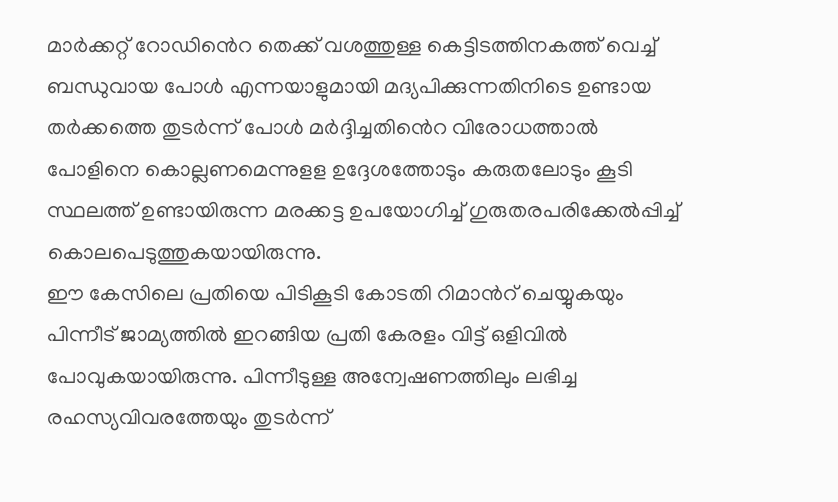മാർക്കറ്റ് റോഡിൻെറ തെക്ക് വശത്തുള്ള കെട്ടിടത്തിനകത്ത് വെച്ച് ബന്ധുവായ പോൾ എന്നയാളുമായി മദ്യപിക്കുന്നതിനിടെ ഉണ്ടായ തർക്കത്തെ തുടർന്ന് പോൾ മർദ്ദിച്ചതിൻെറ വിരോധത്താൽ പോളിനെ കൊല്ലണമെന്നുളള ഉദ്ദേശത്തോടും കരുതലോടും കൂടി സ്ഥലത്ത് ഉണ്ടായിരുന്ന മരക്കട്ട ഉപയോഗിച്ച് ഗുരുതരപരിക്കേൽപ്പിച്ച് കൊലപെടുത്തുകയായിരുന്നു.
ഈ കേസിലെ പ്രതിയെ പിടികൂടി കോടതി റിമാൻറ് ചെയ്യുകയും പിന്നീട് ജാമ്യത്തിൽ ഇറങ്ങിയ പ്രതി കേരളം വിട്ട് ഒളിവിൽ പോവുകയായിരുന്നു. പിന്നീടുള്ള അന്വേഷണത്തിലും ലഭിച്ച രഹസ്യവിവരത്തേയും തുടർന്ന്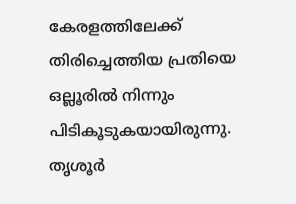കേരളത്തിലേക്ക് തിരിച്ചെത്തിയ പ്രതിയെ ഒല്ലൂരിൽ നിന്നും പിടികൂടുകയായിരുന്നു.
തൃശൂർ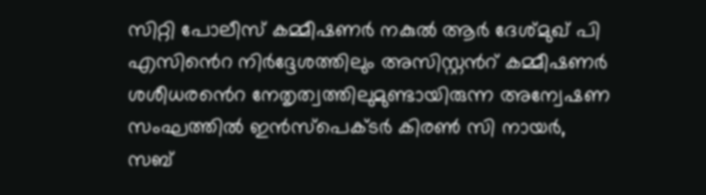സിറ്റി പോലീസ് കമ്മീഷണർ നകുൽ ആർ ദേശ്മുഖ് പി എസിൻെറ നിർദ്ദേശത്തിലും അസിസ്റ്റൻറ് കമ്മീഷണർ ശശീധരൻെറ നേതൃത്വത്തിലുമുണ്ടായിരുന്ന അന്വേഷണ സംഘത്തിൽ ഇൻസ്പെക്ടർ കിരൺ സി നായർ, സബ്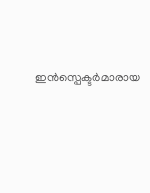ഇൻസ്പെക്ടർമാരായ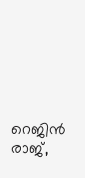റെജിൻ രാജ്,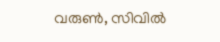വരുൺ, സിവിൽ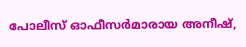പോലീസ് ഓഫീസർമാരായ അനീഷ്,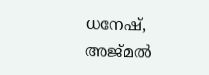ധനേഷ്, അജ്മൽ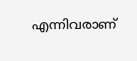എന്നിവരാണ്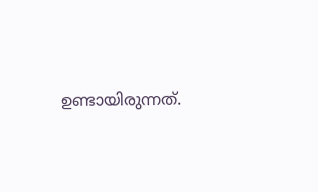ഉണ്ടായിരുന്നത്.